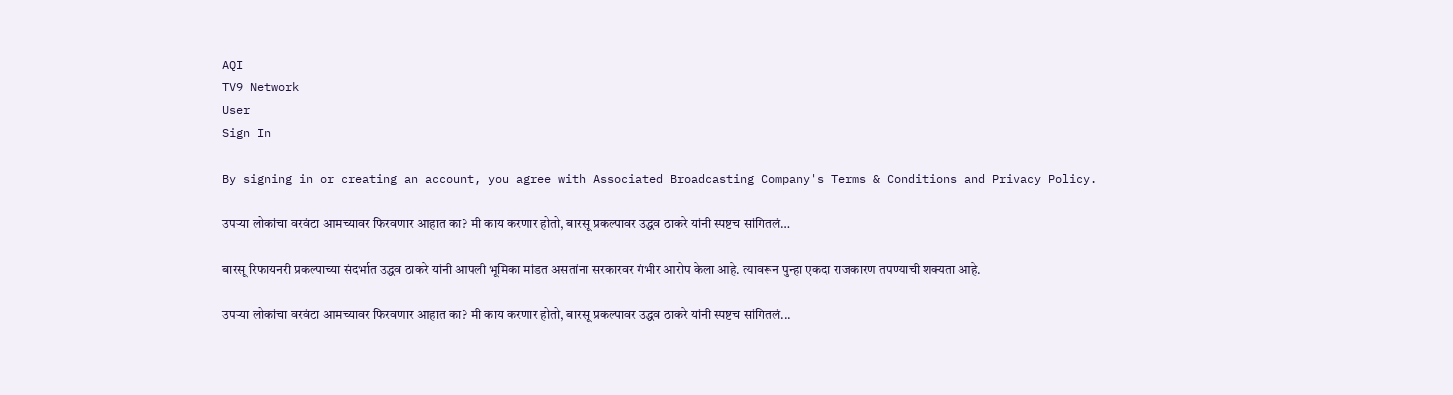AQI
TV9 Network
User
Sign In

By signing in or creating an account, you agree with Associated Broadcasting Company's Terms & Conditions and Privacy Policy.

उपऱ्या लोकांचा वरवंटा आमच्यावर फिरवणार आहात का? मी काय करणार होतो, बारसू प्रकल्पावर उद्धव ठाकरे यांनी स्पष्टच सांगितलं…

बारसू रिफायनरी प्रकल्पाच्या संदर्भात उद्धव ठाकरे यांनी आपली भूमिका मांडत असतांना सरकारवर गंभीर आरोप केला आहे. त्यावरून पुन्हा एकदा राजकारण तपण्याची शक्यता आहे.

उपऱ्या लोकांचा वरवंटा आमच्यावर फिरवणार आहात का? मी काय करणार होतो, बारसू प्रकल्पावर उद्धव ठाकरे यांनी स्पष्टच सांगितलं...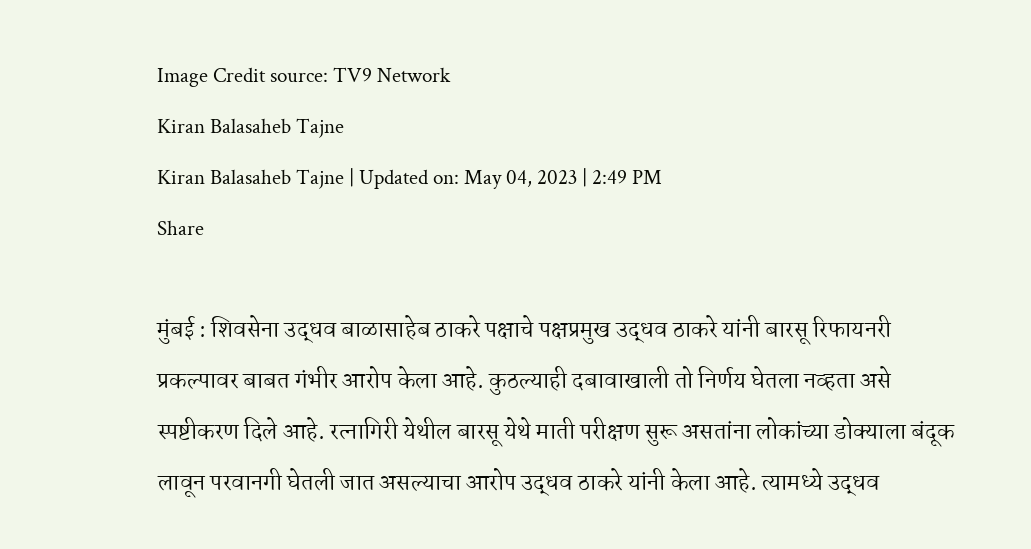Image Credit source: TV9 Network
Kiran Balasaheb Tajne
Kiran Balasaheb Tajne | Updated on: May 04, 2023 | 2:49 PM
Share

मुंबई : शिवसेना उद्धव बाळासाहेब ठाकरे पक्षाचे पक्षप्रमुख उद्धव ठाकरे यांनी बारसू रिफायनरी प्रकल्पावर बाबत गंभीर आरोप केला आहे. कुठल्याही दबावाखाली तो निर्णय घेतला नव्हता असे स्पष्टीकरण दिले आहे. रत्नागिरी येथील बारसू येथे माती परीक्षण सुरू असतांना लोकांच्या डोक्याला बंदूक लावून परवानगी घेतली जात असल्याचा आरोप उद्धव ठाकरे यांनी केला आहे. त्यामध्ये उद्धव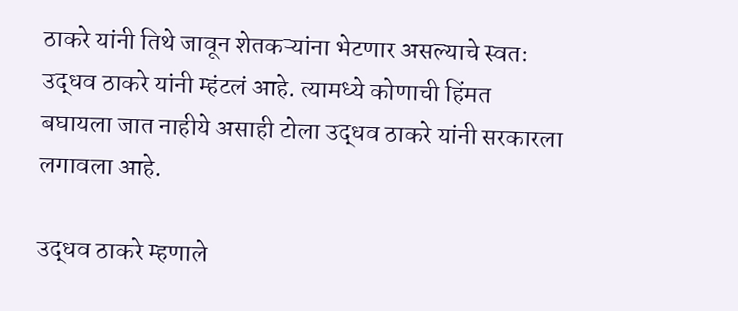ठाकरे यांनी तिथे जावून शेतकऱ्यांना भेटणार असल्याचे स्वतः उद्धव ठाकरे यांनी म्हंटलं आहे. त्यामध्ये कोणाची हिंमत बघायला जात नाहीये असाही टोला उद्धव ठाकरे यांनी सरकारला लगावला आहे.

उद्धव ठाकरे म्हणाले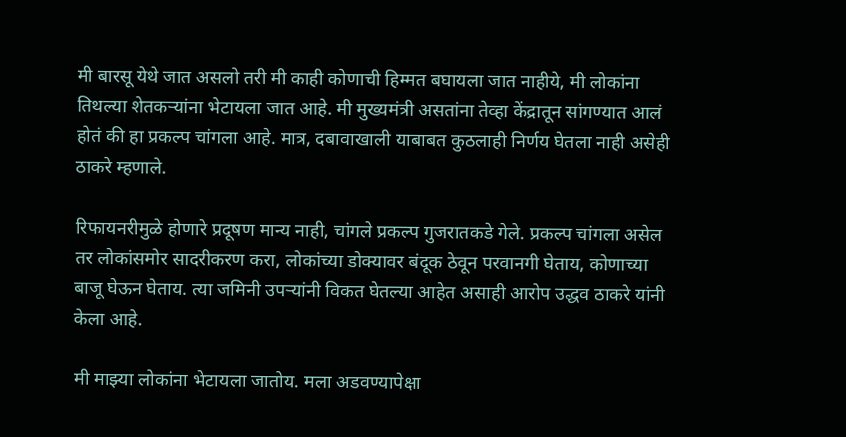मी बारसू येथे जात असलो तरी मी काही कोणाची हिम्मत बघायला जात नाहीये, मी लोकांना तिथल्या शेतकऱ्यांना भेटायला जात आहे. मी मुख्यमंत्री असतांना तेव्हा केंद्रातून सांगण्यात आलं होतं की हा प्रकल्प चांगला आहे. मात्र, दबावाखाली याबाबत कुठलाही निर्णय घेतला नाही असेही ठाकरे म्हणाले.

रिफायनरीमुळे होणारे प्रदूषण मान्य नाही, चांगले प्रकल्प गुजरातकडे गेले. प्रकल्प चांगला असेल तर लोकांसमोर सादरीकरण करा, लोकांच्या डोक्यावर बंदूक ठेवून परवानगी घेताय, कोणाच्या बाजू घेऊन घेताय. त्या जमिनी उपऱ्यांनी विकत घेतल्या आहेत असाही आरोप उद्धव ठाकरे यांनी केला आहे.

मी माझ्या लोकांना भेटायला जातोय. मला अडवण्यापेक्षा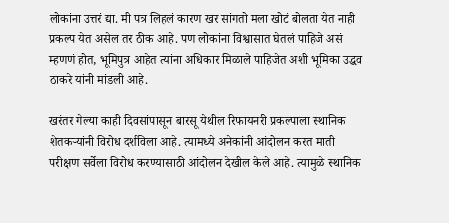लोकांना उत्तरं द्या. मी पत्र लिहलं कारण खर सांगतो मला खोटं बोलता येत नाही प्रकल्प येत असेल तर ठीक आहे. पण लोकांना विश्वासात घेतलं पाहिजे असं म्हणणं होत, भूमिपुत्र आहेत त्यांना अधिकार मिळाले पाहिजेत अशी भूमिका उद्धव ठाकरे यांनी मांडली आहे.

खरंतर गेल्या काही दिवसांपासून बारसू येथील रिफायनरी प्रकल्पाला स्थानिक शेतकऱ्यांनी विरोध दर्शविला आहे. त्यामध्ये अनेकांनी आंदोलन करत माती परीक्षण सर्वेला विरोध करण्यासाठी आंदोलन देखील केले आहे. त्यामुळे स्थानिक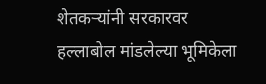शेतकऱ्यांनी सरकारवर हल्लाबोल मांडलेल्या भूमिकेला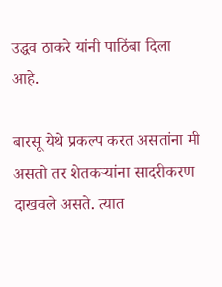उद्धव ठाकरे यांनी पाठिंबा दिला आहे.

बारसू येथे प्रकल्प करत असतांना मी असतो तर शेतकऱ्यांना सादरीकरण दाखवले असते. त्यात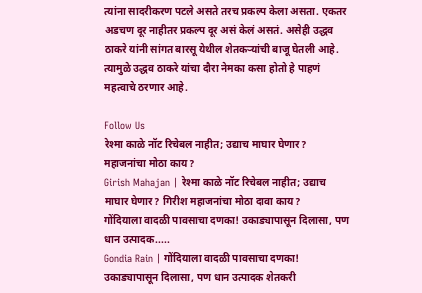त्यांना सादरीकरण पटले असते तरच प्रकल्प केला असता. एकतर अडचण दूर नाहीतर प्रकल्प दूर असं केलं असतं. असेही उद्धव ठाकरे यांनी सांगत बारसू येथील शेतकऱ्यांची बाजू घेतली आहे. त्यामुळे उद्धव ठाकरे यांचा दौरा नेमका कसा होतो हे पाहणं महत्वाचे ठरणार आहे.

Follow Us
रेश्मा काळे नॉट रिचेबल नाहीत; उद्याच माघार घेणार? महाजनांचा मोठा काय?
Girish Mahajan | रेश्मा काळे नॉट रिचेबल नाहीत; उद्याच माघार घेणार? गिरीश महाजनांचा मोठा दावा काय?
गोंदियाला वादळी पावसाचा दणका! उकाड्यापासून दिलासा, पण धान उत्पादक.....
Gondia Rain | गोंदियाला वादळी पावसाचा दणका! उकाड्यापासून दिलासा, पण धान उत्पादक शेतकरी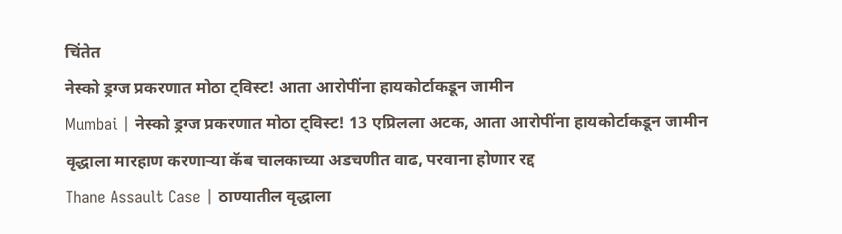चिंतेत
नेस्को ड्रग्ज प्रकरणात मोठा ट्विस्ट! आता आरोपींना हायकोर्टाकडून जामीन
Mumbai | नेस्को ड्रग्ज प्रकरणात मोठा ट्विस्ट! 13 एप्रिलला अटक, आता आरोपींना हायकोर्टाकडून जामीन
वृद्धाला मारहाण करणाऱ्या कॅब चालकाच्या अडचणीत वाढ, परवाना होणार रद्द
Thane Assault Case | ठाण्यातील वृद्धाला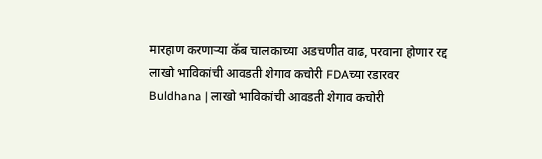मारहाण करणाऱ्या कॅब चालकाच्या अडचणीत वाढ, परवाना होणार रद्द
लाखो भाविकांची आवडती शेगाव कचोरी FDAच्या रडारवर
Buldhana | लाखो भाविकांची आवडती शेगाव कचोरी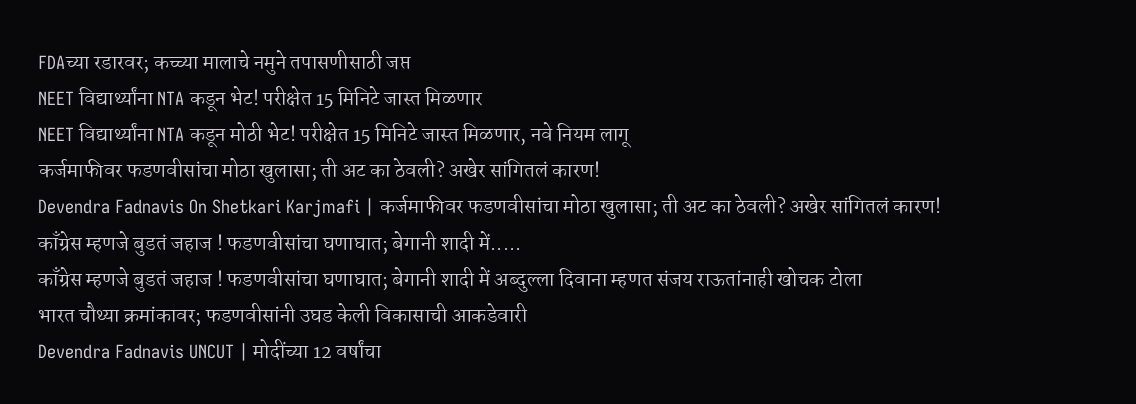FDAच्या रडारवर; कच्च्या मालाचे नमुने तपासणीसाठी जप्त
NEET विद्यार्थ्यांना NTA कडून भेट! परीक्षेत 15 मिनिटे जास्त मिळणार
NEET विद्यार्थ्यांना NTA कडून मोठी भेट! परीक्षेत 15 मिनिटे जास्त मिळणार, नवे नियम लागू
कर्जमाफीवर फडणवीसांचा मोठा खुलासा; ती अट का ठेवली? अखेर सांगितलं कारण!
Devendra Fadnavis On Shetkari Karjmafi | कर्जमाफीवर फडणवीसांचा मोठा खुलासा; ती अट का ठेवली? अखेर सांगितलं कारण!
काँग्रेस म्हणजे बुडतं जहाज ! फडणवीसांचा घणाघात; बेगानी शादी में.....
काँग्रेस म्हणजे बुडतं जहाज ! फडणवीसांचा घणाघात; बेगानी शादी में अब्दुल्ला दिवाना म्हणत संजय राऊतांनाही खोचक टोला
भारत चौथ्या क्रमांकावर; फडणवीसांनी उघड केली विकासाची आकडेवारी
Devendra Fadnavis UNCUT | मोदींच्या 12 वर्षांचा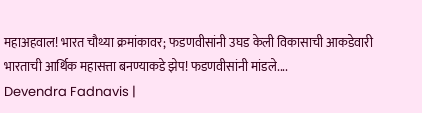महाअहवाल! भारत चौथ्या क्रमांकावर; फडणवीसांनी उघड केली विकासाची आकडेवारी
भारताची आर्थिक महासत्ता बनण्याकडे झेप! फडणवीसांनी मांडले....
Devendra Fadnavis |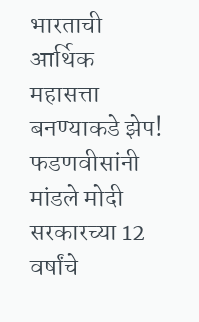भारताची आर्थिक महासत्ता बनण्याकडे झेप! फडणवीसांनी मांडले मोदी सरकारच्या 12 वर्षांचे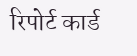रिपोर्ट कार्ड